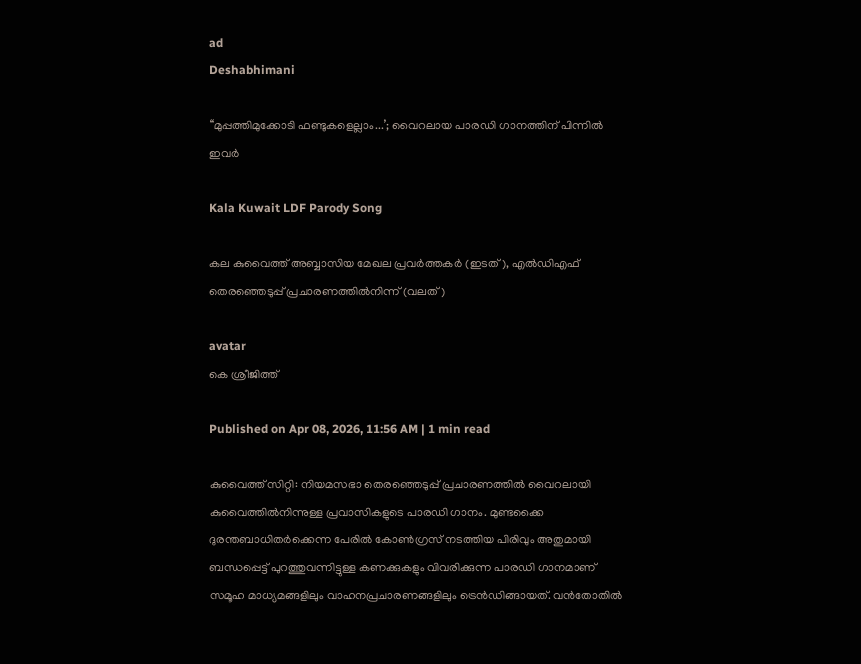ad
Deshabhimani

‘‘മുപ്പത്തിമുക്കോടി ഫണ്ടുകളെല്ലാം...’; വൈറലായ പാരഡി ഗാനത്തിന് പിന്നിൽ ഇവർ

Kala Kuwait LDF Parody Song

കല കുവൈത്ത് അബ്ബാസിയ മേഖല പ്രവർത്തകർ (ഇടത്), എൽഡിഎഫ് തെരഞ്ഞെടുപ്പ് പ്രചാരണത്തിൽനിന്ന് (വലത്)

avatar
കെ ശ്രീജിത്ത്‌

Published on Apr 08, 2026, 11:56 AM | 1 min read

കുവൈത്ത് സിറ്റി: നിയമസഭാ തെരഞ്ഞെടുപ്പ് പ്രചാരണത്തിൽ വൈറലായി കുവൈത്തിൽനിന്നുള്ള പ്രവാസികളുടെ പാരഡി ഗാനം. മുണ്ടക്കൈ ദുരന്തബാധിതർക്കെന്ന പേരിൽ കോൺഗ്രസ് നടത്തിയ പിരിവും അതുമായി ബന്ധപ്പെട്ട്‌ പുറത്തുവന്നിട്ടുള്ള കണക്കുകളും വിവരിക്കുന്ന പാരഡി ഗാനമാണ്‌ സമൂഹ മാധ്യമങ്ങളിലും വാഹനപ്രചാരണങ്ങളിലും ട്രെൻഡിങ്ങായത്‌. വൻതോതിൽ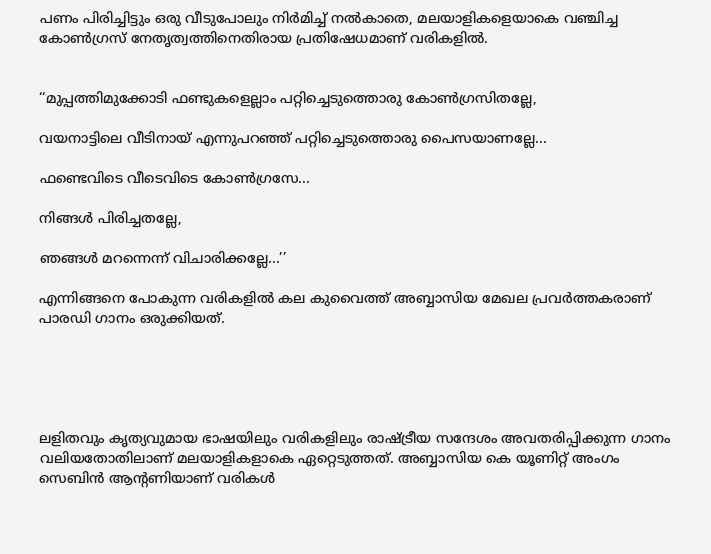പണം പിരിച്ചിട്ടും ഒരു വീടുപോലും നിർമിച്ച് നൽകാതെ, മലയാളികളെയാകെ വഞ്ചിച്ച കോൺഗ്രസ്‌ നേതൃത്വത്തിനെതിരായ പ്രതിഷേധമാണ് വരികളിൽ.


‘‘മുപ്പത്തിമുക്കോടി ഫണ്ടുകളെല്ലാം പറ്റിച്ചെടുത്തൊരു കോൺഗ്രസിതല്ലേ,

വയനാട്ടിലെ വീടിനായ്‌ എന്നുപറഞ്ഞ് പറ്റിച്ചെടുത്തൊരു പൈസയാണല്ലേ...

ഫണ്ടെവിടെ വീടെവിടെ കോൺഗ്രസേ...

നിങ്ങൾ പിരിച്ചതല്ലേ,

ഞങ്ങൾ മറന്നെന്ന് വിചാരിക്കല്ലേ...’’

എന്നിങ്ങനെ പോകുന്ന വരികളിൽ കല കുവൈത്ത് അബ്ബാസിയ മേഖല പ്രവർത്തകരാണ്‌ പാരഡി ഗാനം ഒരുക്കിയത്‌.





ലളിതവും കൃത്യവുമായ ഭാഷയിലും വരികളിലും രാഷ്ട്രീയ സന്ദേശം അവതരിപ്പിക്കുന്ന ഗാനം വലിയതോതിലാണ്‌ മലയാളികളാകെ ഏറ്റെടുത്തത്‌. അബ്ബാസിയ കെ യൂണിറ്റ് അംഗം സെബിൻ ആന്റണിയാണ്‌ വരികൾ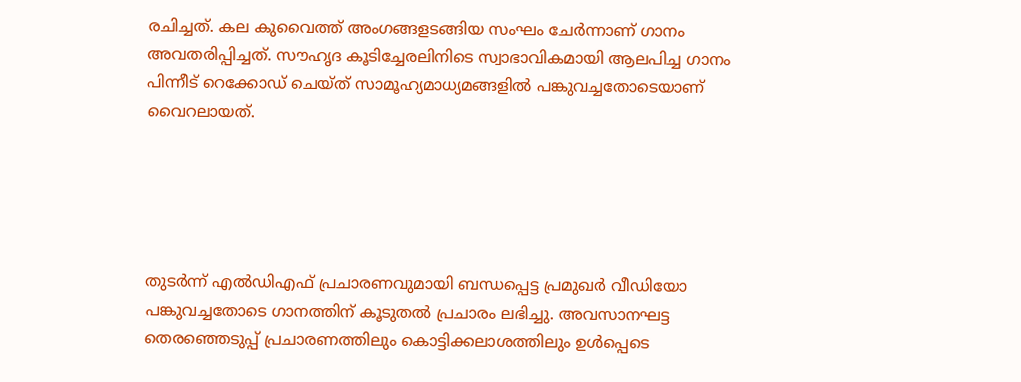രചിച്ചത്‌. കല കുവൈത്ത്‌ അംഗങ്ങളടങ്ങിയ സംഘം ചേർന്നാണ് ഗാനം അവതരിപ്പിച്ചത്. സൗഹൃദ കൂടിച്ചേരലിനിടെ സ്വാഭാവികമായി ആലപിച്ച ഗാനം പിന്നീട് റെക്കോഡ് ചെയ്ത് സാമൂഹ്യമാധ്യമങ്ങളിൽ പങ്കുവച്ചതോടെയാണ് വൈറലായത്.





തുടർന്ന് എൽഡിഎഫ് പ്രചാരണവുമായി ബന്ധപ്പെട്ട പ്രമുഖർ വീഡിയോ പങ്കുവച്ചതോടെ ഗാനത്തിന് കൂടുതൽ പ്രചാരം ലഭിച്ചു. അവസാനഘട്ട തെരഞ്ഞെടുപ്പ് പ്രചാരണത്തിലും കൊട്ടിക്കലാശത്തിലും ഉൾപ്പെടെ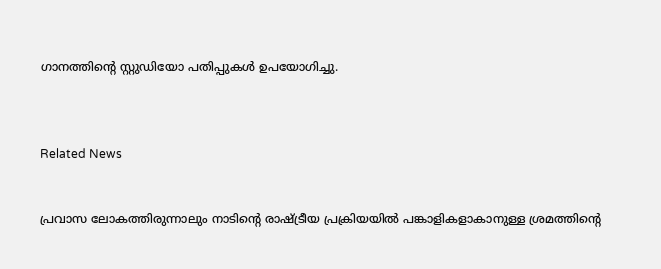ഗാനത്തിന്റെ സ്റ്റുഡിയോ പതിപ്പുകൾ ഉപയോഗിച്ചു.



Related News


പ്രവാസ ലോകത്തിരുന്നാലും നാടിന്റെ രാഷ്ട്രീയ പ്രക്രിയയിൽ പങ്കാളികളാകാനുള്ള ശ്രമത്തിന്റെ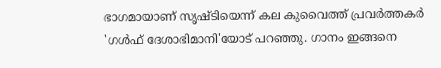ഭാഗമായാണ് സൃഷ്ടിയെന്ന്‌ കല കുവൈത്ത് പ്രവർത്തകർ 'ഗൾഫ്‌ ദേശാഭിമാനി'യോട്‌ പറഞ്ഞു. ഗാനം ഇങ്ങനെ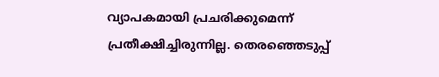വ്യാപകമായി പ്രചരിക്കുമെന്ന് പ്രതീക്ഷിച്ചിരുന്നില്ല. തെരഞ്ഞെടുപ്പ്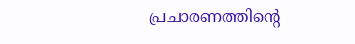പ്രചാരണത്തിന്റെ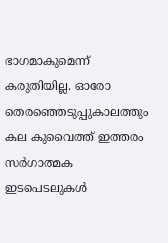ഭാഗമാകുമെന്ന് കരുതിയില്ല. ഓരോ തെരഞ്ഞെടുപ്പുകാലത്തും കല കുവൈത്ത് ഇത്തരം സർഗാത്മക ഇടപെടലുകൾ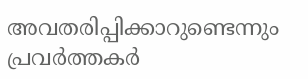അവതരിപ്പിക്കാറുണ്ടെന്നും പ്രവർത്തകർ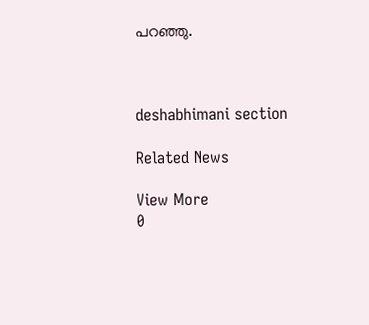പറഞ്ഞു.



deshabhimani section

Related News

View More
0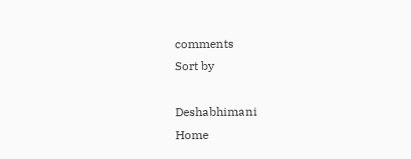comments
Sort by

Deshabhimani
Home